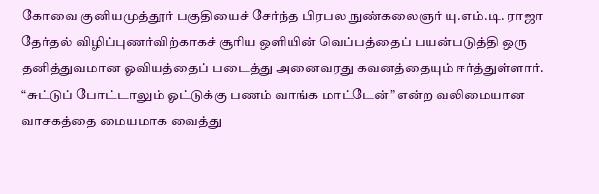கோவை குனியமுத்தூர் பகுதியைச் சேர்ந்த பிரபல நுண்கலைஞர் யு.எம்.டி. ராஜா தேர்தல் விழிப்புணர்விற்காகச் சூரிய ஒளியின் வெப்பத்தைப் பயன்படுத்தி ஒரு தனித்துவமான ஓவியத்தைப் படைத்து அனைவரது கவனத்தையும் ஈர்த்துள்ளார். “சுட்டுப் போட்டாலும் ஓட்டுக்கு பணம் வாங்க மாட்டேன்” என்ற வலிமையான வாசகத்தை மையமாக வைத்து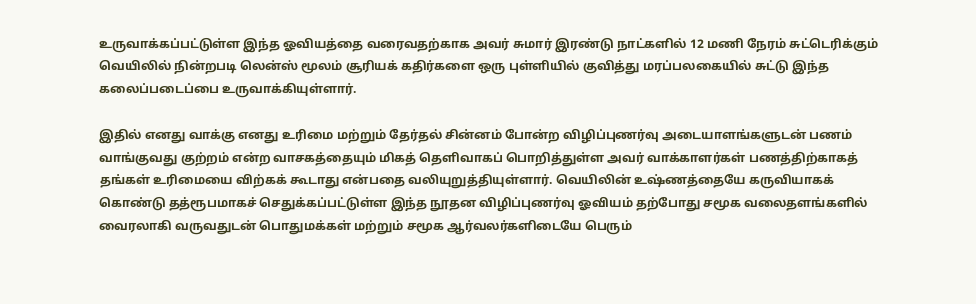உருவாக்கப்பட்டுள்ள இந்த ஓவியத்தை வரைவதற்காக அவர் சுமார் இரண்டு நாட்களில் 12 மணி நேரம் சுட்டெரிக்கும் வெயிலில் நின்றபடி லென்ஸ் மூலம் சூரியக் கதிர்களை ஒரு புள்ளியில் குவித்து மரப்பலகையில் சுட்டு இந்த கலைப்படைப்பை உருவாக்கியுள்ளார்.

இதில் எனது வாக்கு எனது உரிமை மற்றும் தேர்தல் சின்னம் போன்ற விழிப்புணர்வு அடையாளங்களுடன் பணம் வாங்குவது குற்றம் என்ற வாசகத்தையும் மிகத் தெளிவாகப் பொறித்துள்ள அவர் வாக்காளர்கள் பணத்திற்காகத் தங்கள் உரிமையை விற்கக் கூடாது என்பதை வலியுறுத்தியுள்ளார். வெயிலின் உஷ்ணத்தையே கருவியாகக் கொண்டு தத்ரூபமாகச் செதுக்கப்பட்டுள்ள இந்த நூதன விழிப்புணர்வு ஓவியம் தற்போது சமூக வலைதளங்களில் வைரலாகி வருவதுடன் பொதுமக்கள் மற்றும் சமூக ஆர்வலர்களிடையே பெரும்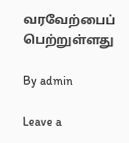வரவேற்பைப் பெற்றுள்ளது

By admin

Leave a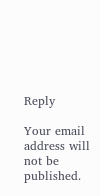Reply

Your email address will not be published.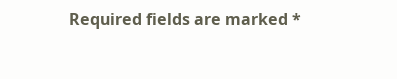Required fields are marked *